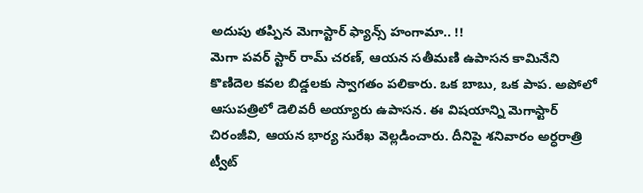అదుపు తప్పిన మెగాస్టార్ ఫ్యాన్స్ హంగామా.. !!
మెగా పవర్ స్టార్ రామ్ చరణ్, ఆయన సతీమణి ఉపాసన కామినేని కొణిదెల కవల బిడ్డలకు స్వాగతం పలికారు. ఒక బాబు, ఒక పాప. అపోలో ఆసుపత్రిలో డెలివరీ అయ్యారు ఉపాసన. ఈ విషయాన్ని మెగాస్టార్ చిరంజీవి, ఆయన భార్య సురేఖ వెల్లడించారు. దీనిపై శనివారం అర్ధరాత్రి ట్వీట్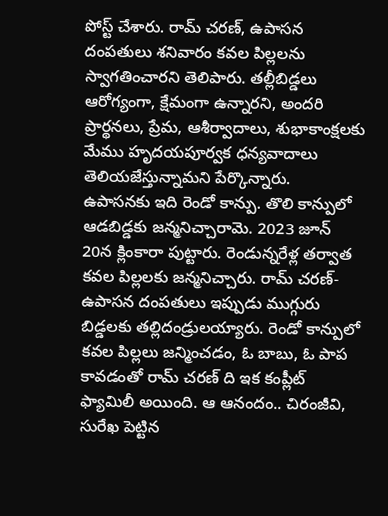పోస్ట్ చేశారు. రామ్ చరణ్, ఉపాసన దంపతులు శనివారం కవల పిల్లలను స్వాగతించారని తెలిపారు. తల్లీబిడ్డలు ఆరోగ్యంగా, క్షేమంగా ఉన్నారని, అందరి ప్రార్థనలు, ప్రేమ, ఆశీర్వాదాలు, శుభాకాంక్షలకు మేము హృదయపూర్వక ధన్యవాదాలు తెలియజేస్తున్నామని పేర్కొన్నారు.
ఉపాసనకు ఇది రెండో కాన్పు. తొలి కాన్పులో ఆడబిడ్డకు జన్మనిచ్చారామె. 2023 జూన్ 20న క్లింకారా పుట్టారు. రెండున్నరేళ్ల తర్వాత కవల పిల్లలకు జన్మనిచ్చారు. రామ్ చరణ్- ఉపాసన దంపతులు ఇప్పుడు ముగ్గురు బిడ్డలకు తల్లిదండ్రులయ్యారు. రెండో కాన్పులో కవల పిల్లలు జన్మించడం, ఓ బాబు, ఓ పాప కావడంతో రామ్ చరణ్ ది ఇక కంప్లీట్ ఫ్యామిలీ అయింది. ఆ ఆనందం.. చిరంజీవి, సురేఖ పెట్టిన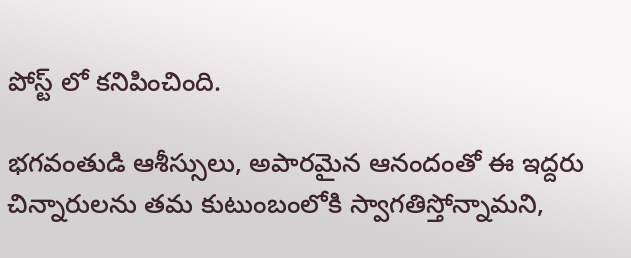పోస్ట్ లో కనిపించింది.

భగవంతుడి ఆశీస్సులు, అపారమైన ఆనందంతో ఈ ఇద్దరు చిన్నారులను తమ కుటుంబంలోకి స్వాగతిస్తోన్నామని,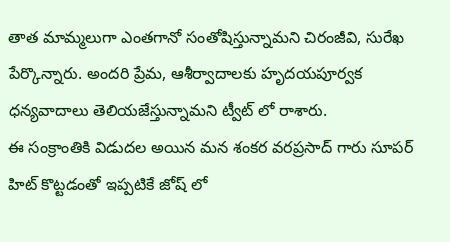తాత మామ్మలుగా ఎంతగానో సంతోషిస్తున్నామని చిరంజీవి, సురేఖ పేర్కొన్నారు. అందరి ప్రేమ, ఆశీర్వాదాలకు హృదయపూర్వక ధన్యవాదాలు తెలియజేస్తున్నామని ట్వీట్ లో రాశారు.
ఈ సంక్రాంతికి విడుదల అయిన మన శంకర వరప్రసాద్ గారు సూపర్ హిట్ కొట్టడంతో ఇప్పటికే జోష్ లో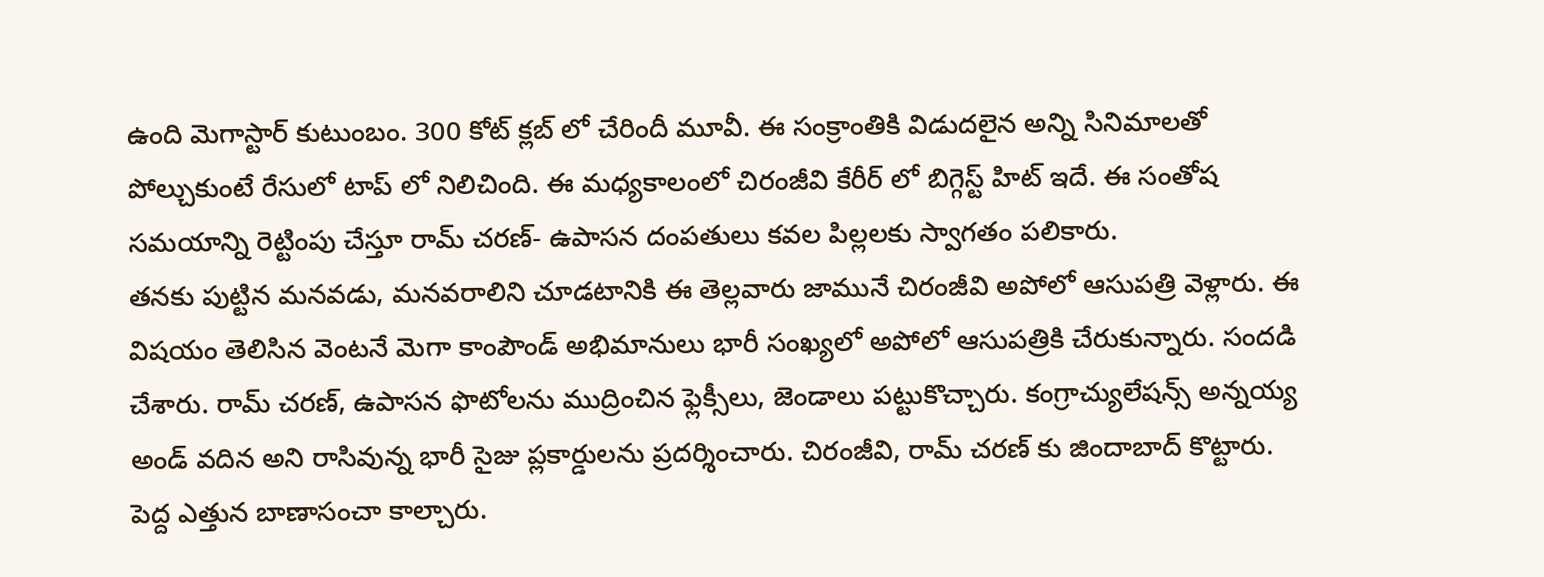ఉంది మెగాస్టార్ కుటుంబం. 300 కోట్ క్లబ్ లో చేరిందీ మూవీ. ఈ సంక్రాంతికి విడుదలైన అన్ని సినిమాలతో పోల్చుకుంటే రేసులో టాప్ లో నిలిచింది. ఈ మధ్యకాలంలో చిరంజీవి కేరీర్ లో బిగ్గెస్ట్ హిట్ ఇదే. ఈ సంతోష సమయాన్ని రెట్టింపు చేస్తూ రామ్ చరణ్- ఉపాసన దంపతులు కవల పిల్లలకు స్వాగతం పలికారు.
తనకు పుట్టిన మనవడు, మనవరాలిని చూడటానికి ఈ తెల్లవారు జామునే చిరంజీవి అపోలో ఆసుపత్రి వెళ్లారు. ఈ విషయం తెలిసిన వెంటనే మెగా కాంపౌండ్ అభిమానులు భారీ సంఖ్యలో అపోలో ఆసుపత్రికి చేరుకున్నారు. సందడి చేశారు. రామ్ చరణ్, ఉపాసన ఫొటోలను ముద్రించిన ఫ్లెక్సీలు, జెండాలు పట్టుకొచ్చారు. కంగ్రాచ్యులేషన్స్ అన్నయ్య అండ్ వదిన అని రాసివున్న భారీ సైజు ప్లకార్డులను ప్రదర్శించారు. చిరంజీవి, రామ్ చరణ్ కు జిందాబాద్ కొట్టారు. పెద్ద ఎత్తున బాణాసంచా కాల్చారు.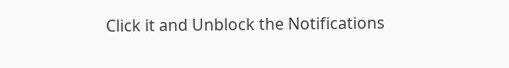Click it and Unblock the Notifications